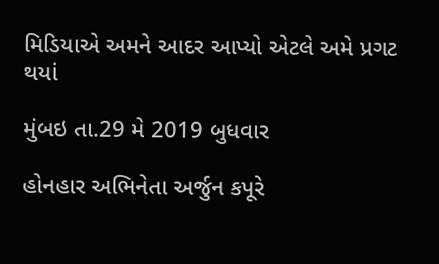મિડિયાએ અમને આદર આપ્યો એટલે અમે પ્રગટ થયાં

મુંબઇ તા.29 મે 2019 બુધવાર

હોનહાર અભિનેતા અર્જુન કપૂરે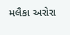મલૈકા અરોરા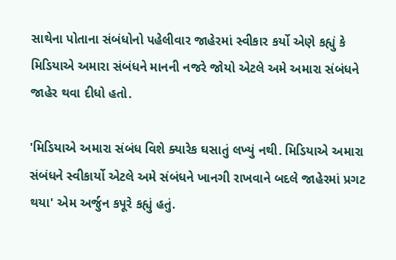સાથેના પોતાના સંબંધોનો પહેલીવાર જાહેરમાં સ્વીકાર કર્યો એણે કહ્યું કે મિડિયાએ અમારા સંબંધને માનની નજરે જોયો એટલે અમે અમારા સંબંધને જાહેર થવા દીધો હતો.

'મિડિયાએ અમારા સંબંધ વિશે ક્યારેક ઘસાતું લખ્યું નથી. મિડિયાએ અમારા સંબંધને સ્વીકાર્યો એટલે અમે સંબંધને ખાનગી રાખવાને બદલે જાહેરમાં પ્રગટ થયા' એમ અર્જુન કપૂરે કહ્યું હતું.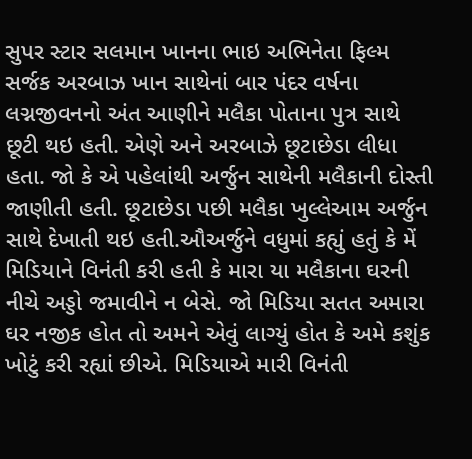સુપર સ્ટાર સલમાન ખાનના ભાઇ અભિનેતા ફિલ્મ સર્જક અરબાઝ ખાન સાથેનાં બાર પંદર વર્ષના લગ્નજીવનનો અંત આણીને મલૈકા પોતાના પુત્ર સાથે છૂટી થઇ હતી. એણે અને અરબાઝે છૂટાછેડા લીધા હતા. જો કે એ પહેલાંથી અર્જુન સાથેની મલૈકાની દોસ્તી જાણીતી હતી. છૂટાછેડા પછી મલૈકા ખુલ્લેઆમ અર્જુન સાથે દેખાતી થઇ હતી.ઔઅર્જુને વધુમાં કહ્યું હતું કે મેં મિડિયાને વિનંતી કરી હતી કે મારા યા મલૈકાના ઘરની નીચે અડ્ડો જમાવીને ન બેસે. જો મિડિયા સતત અમારા ઘર નજીક હોત તો અમને એવું લાગ્યું હોત કે અમે કશુંક ખોટું કરી રહ્યાં છીએ. મિડિયાએ મારી વિનંતી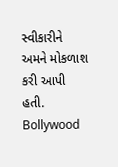સ્વીકારીને અમને મોકળાશ કરી આપી હતી.  Bollywood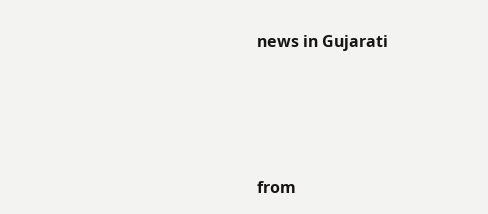news in Gujarati




from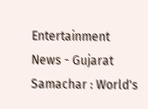Entertainment News - Gujarat Samachar : World's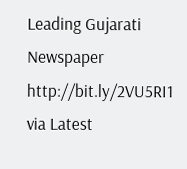Leading Gujarati Newspaper http://bit.ly/2VU5RI1
via Latest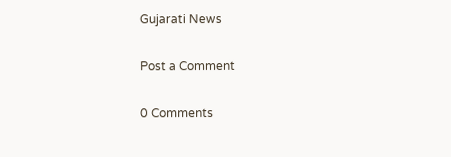Gujarati News

Post a Comment

0 Comments